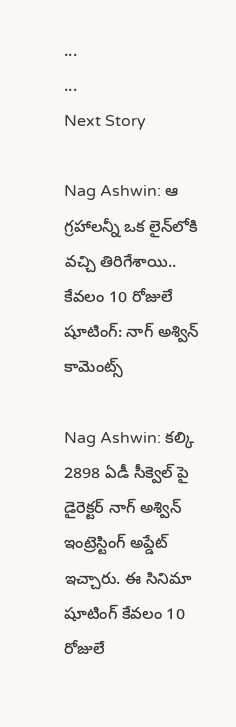...
...
Next Story

Nag Ashwin: ఆ గ్రహాలన్నీ ఒక లైన్‌లోకి వచ్చి తిరిగేశాయి.. కేవలం 10 రోజులే షూటింగ్: నాగ్ అశ్విన్ కామెంట్స్

Nag Ashwin: కల్కి 2898 ఏడీ సీక్వెల్ పై డైరెక్టర్ నాగ్ అశ్విన్ ఇంట్రెస్టింగ్ అప్డేట్ ఇచ్చారు. ఈ సినిమా షూటింగ్ కేవలం 10 రోజులే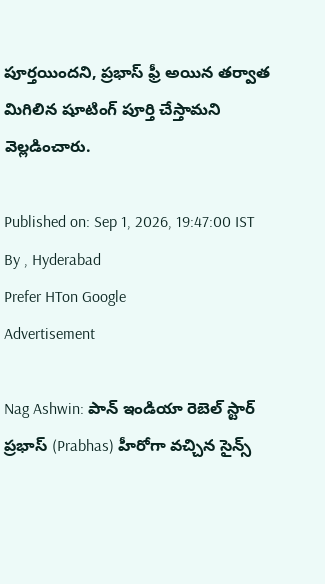పూర్తయిందని, ప్రభాస్ ఫ్రీ అయిన తర్వాత మిగిలిన షూటింగ్ పూర్తి చేస్తామని వెల్లడించారు.

Published on: Sep 1, 2026, 19:47:00 IST
By , Hyderabad
Prefer HTon Google
Advertisement

Nag Ashwin: పాన్ ఇండియా రెబెల్ స్టార్ ప్రభాస్ (Prabhas) హీరోగా వచ్చిన సైన్స్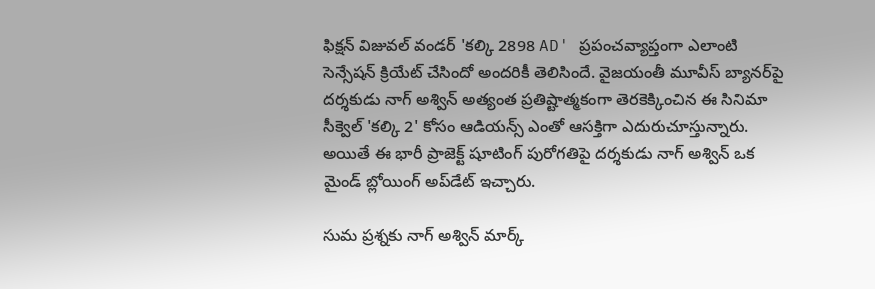ఫిక్షన్ విజువల్ వండర్ 'కల్కి 2898 AD' ప్రపంచవ్యాప్తంగా ఎలాంటి సెన్సేషన్ క్రియేట్ చేసిందో అందరికీ తెలిసిందే. వైజయంతీ మూవీస్ బ్యానర్‌పై దర్శకుడు నాగ్ అశ్విన్ అత్యంత ప్రతిష్టాత్మకంగా తెరకెక్కించిన ఈ సినిమా సీక్వెల్ 'కల్కి 2' కోసం ఆడియన్స్ ఎంతో ఆసక్తిగా ఎదురుచూస్తున్నారు. అయితే ఈ భారీ ప్రాజెక్ట్ షూటింగ్ పురోగతిపై దర్శకుడు నాగ్ అశ్విన్ ఒక మైండ్ బ్లోయింగ్ అప్‌డేట్ ఇచ్చారు.

సుమ ప్రశ్నకు నాగ్ అశ్విన్ మార్క్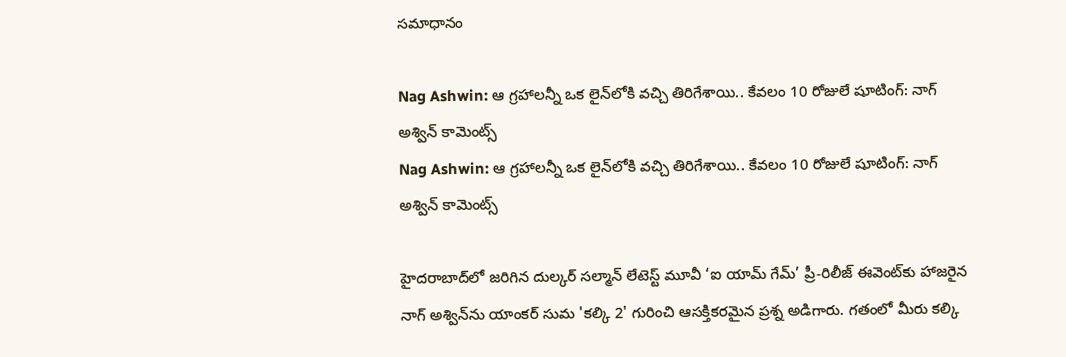సమాధానం

Nag Ashwin: ఆ గ్రహాలన్నీ ఒక లైన్‌లోకి వచ్చి తిరిగేశాయి.. కేవలం 10 రోజులే షూటింగ్: నాగ్ అశ్విన్ కామెంట్స్
Nag Ashwin: ఆ గ్రహాలన్నీ ఒక లైన్‌లోకి వచ్చి తిరిగేశాయి.. కేవలం 10 రోజులే షూటింగ్: నాగ్ అశ్విన్ కామెంట్స్

హైదరాబాద్‌లో జరిగిన దుల్కర్ సల్మాన్ లేటెస్ట్ మూవీ ‘ఐ యామ్ గేమ్’ ప్రీ-రిలీజ్ ఈవెంట్‌కు హాజరైన నాగ్ అశ్విన్‌ను యాంకర్ సుమ 'కల్కి 2' గురించి ఆసక్తికరమైన ప్రశ్న అడిగారు. గతంలో మీరు కల్కి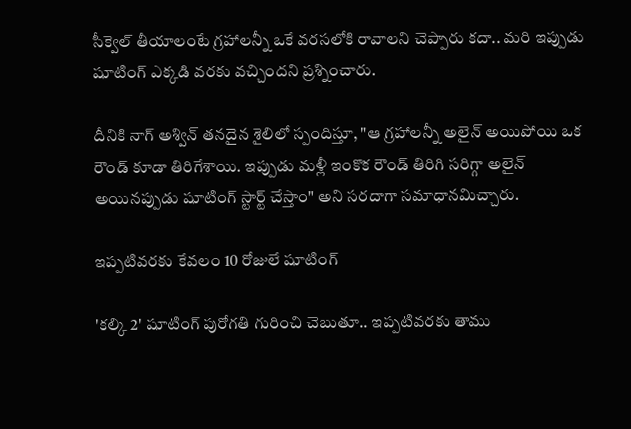సీక్వెల్ తీయాలంటే గ్రహాలన్నీ ఒకే వరసలోకి రావాలని చెప్పారు కదా.. మరి ఇప్పుడు షూటింగ్ ఎక్కడి వరకు వచ్చిందని ప్రశ్నించారు.

దీనికి నాగ్ అశ్విన్ తనదైన శైలిలో స్పందిస్తూ, "ఆ గ్రహాలన్నీ అలైన్ అయిపోయి ఒక రౌండ్ కూడా తిరిగేశాయి. ఇప్పుడు మళ్లీ ఇంకొక రౌండ్ తిరిగి సరిగ్గా అలైన్ అయినప్పుడు షూటింగ్ స్టార్ట్ చేస్తాం" అని సరదాగా సమాధానమిచ్చారు.

ఇప్పటివరకు కేవలం 10 రోజులే షూటింగ్

'కల్కి 2' షూటింగ్ పురోగతి గురించి చెబుతూ.. ఇప్పటివరకు తాము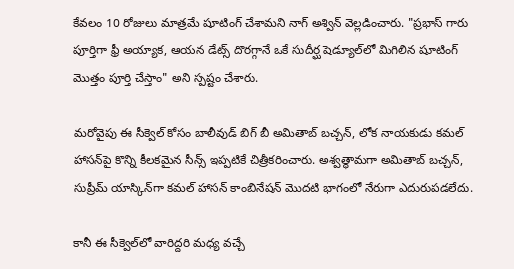కేవలం 10 రోజులు మాత్రమే షూటింగ్ చేశామని నాగ్ అశ్విన్ వెల్లడించారు. "ప్రభాస్ గారు పూర్తిగా ఫ్రీ అయ్యాక, ఆయన డేట్స్ దొరగ్గానే ఒకే సుదీర్ఘ షెడ్యూల్‌లో మిగిలిన షూటింగ్ మొత్తం పూర్తి చేస్తాం" అని స్పష్టం చేశారు.

మరోవైపు ఈ సీక్వెల్ కోసం బాలీవుడ్ బిగ్ బీ అమితాబ్ బచ్చన్, లోక నాయకుడు కమల్ హాసన్‌పై కొన్ని కీలకమైన సీన్స్ ఇప్పటికే చిత్రీకరించారు. అశ్వత్థామగా అమితాబ్ బచ్చన్, సుప్రీమ్ యాస్కిన్‌గా కమల్ హాసన్ కాంబినేషన్ మొదటి భాగంలో నేరుగా ఎదురుపడలేదు.

కానీ ఈ సీక్వెల్‌లో వారిద్దరి మధ్య వచ్చే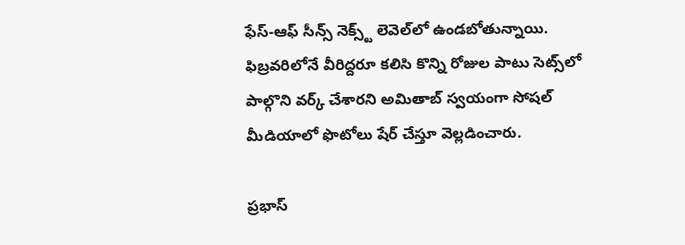ఫేస్-ఆఫ్ సీన్స్ నెక్స్ట్ లెవెల్‌లో ఉండబోతున్నాయి. ఫిబ్రవరిలోనే వీరిద్దరూ కలిసి కొన్ని రోజుల పాటు సెట్స్‌లో పాల్గొని వర్క్ చేశారని అమితాబ్ స్వయంగా సోషల్ మీడియాలో ఫొటోలు షేర్ చేస్తూ వెల్లడించారు.

ప్రభాస్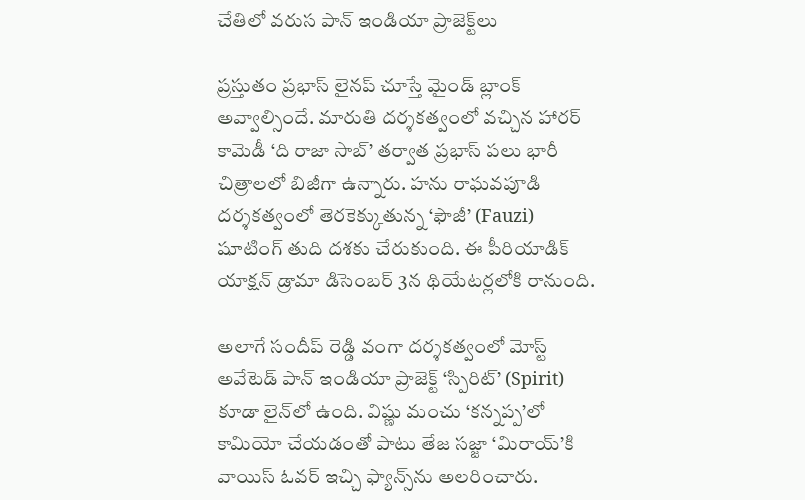చేతిలో వరుస పాన్ ఇండియా ప్రాజెక్ట్‌లు

ప్రస్తుతం ప్రభాస్ లైనప్ చూస్తే మైండ్ బ్లాంక్ అవ్వాల్సిందే. మారుతి దర్శకత్వంలో వచ్చిన హారర్ కామెడీ ‘ది రాజా సాబ్’ తర్వాత ప్రభాస్ పలు భారీ చిత్రాలలో బిజీగా ఉన్నారు. హను రాఘవపూడి దర్శకత్వంలో తెరకెక్కుతున్న ‘ఫౌజీ’ (Fauzi) షూటింగ్ తుది దశకు చేరుకుంది. ఈ పీరియాడిక్ యాక్షన్ డ్రామా డిసెంబర్ 3న థియేటర్లలోకి రానుంది.

అలాగే సందీప్ రెడ్డి వంగా దర్శకత్వంలో మోస్ట్ అవేటెడ్ పాన్ ఇండియా ప్రాజెక్ట్ ‘స్పిరిట్’ (Spirit) కూడా లైన్‌లో ఉంది. విష్ణు మంచు ‘కన్నప్ప’లో కామియో చేయడంతో పాటు తేజ సజ్జా ‘మిరాయ్’కి వాయిస్ ఓవర్ ఇచ్చి ఫ్యాన్స్‌ను అలరించారు.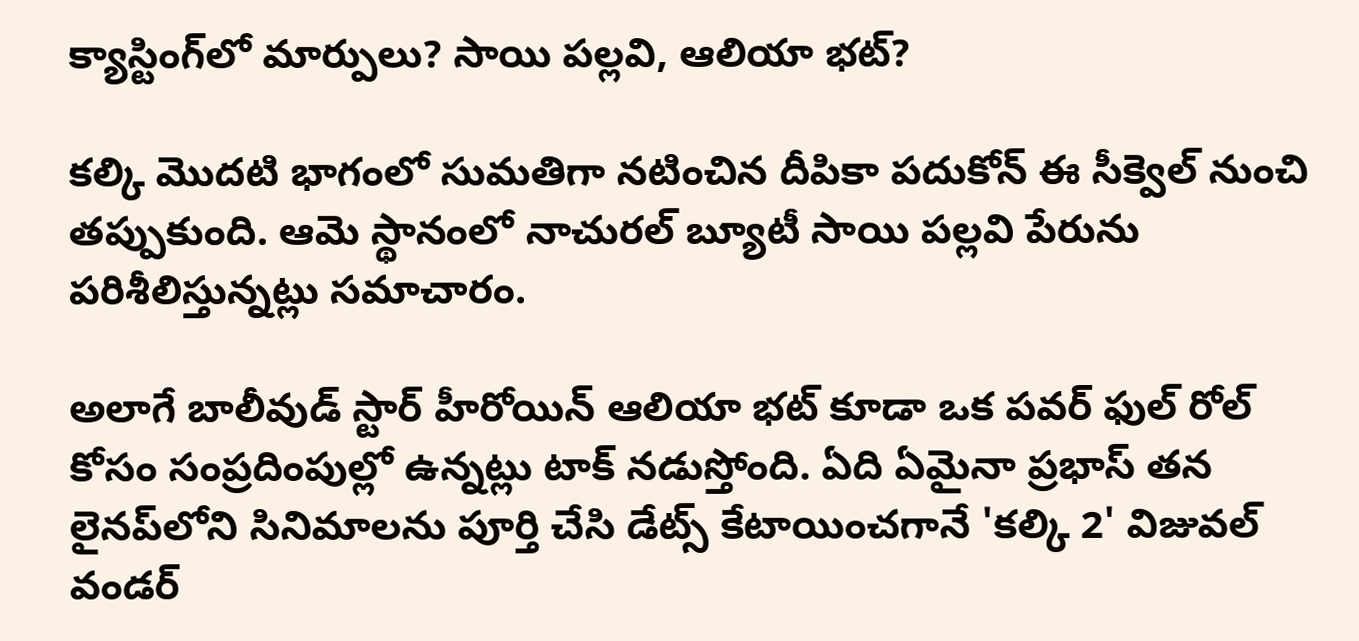క్యాస్టింగ్‌లో మార్పులు? సాయి పల్లవి, ఆలియా భట్?

కల్కి మొదటి భాగంలో సుమతిగా నటించిన దీపికా పదుకోన్ ఈ సీక్వెల్‌ నుంచి తప్పుకుంది. ఆమె స్థానంలో నాచురల్ బ్యూటీ సాయి పల్లవి పేరును పరిశీలిస్తున్నట్లు సమాచారం.

అలాగే బాలీవుడ్ స్టార్ హీరోయిన్ ఆలియా భట్ కూడా ఒక పవర్ ఫుల్ రోల్ కోసం సంప్రదింపుల్లో ఉన్నట్లు టాక్ నడుస్తోంది. ఏది ఏమైనా ప్రభాస్ తన లైనప్‌లోని సినిమాలను పూర్తి చేసి డేట్స్ కేటాయించగానే 'కల్కి 2' విజువల్ వండర్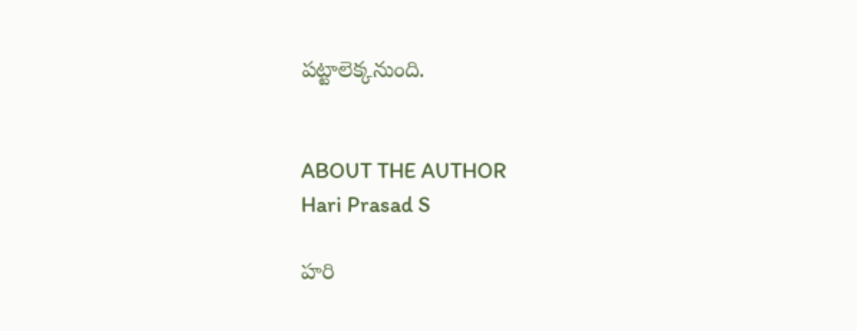పట్టాలెక్కనుంది.


ABOUT THE AUTHOR
Hari Prasad S

హరి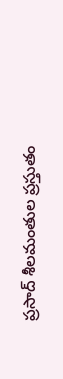ప్రసాద్ శీలమంతుల ప్రస్తుతం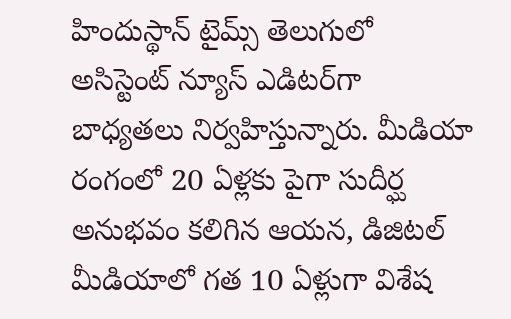హిందుస్థాన్ టైమ్స్ తెలుగులో అసిస్టెంట్ న్యూస్ ఎడిటర్‌గా బాధ్యతలు నిర్వహిస్తున్నారు. మీడియా రంగంలో 20 ఏళ్లకు పైగా సుదీర్ఘ అనుభవం కలిగిన ఆయన, డిజిటల్ మీడియాలో గత 10 ఏళ్లుగా విశేష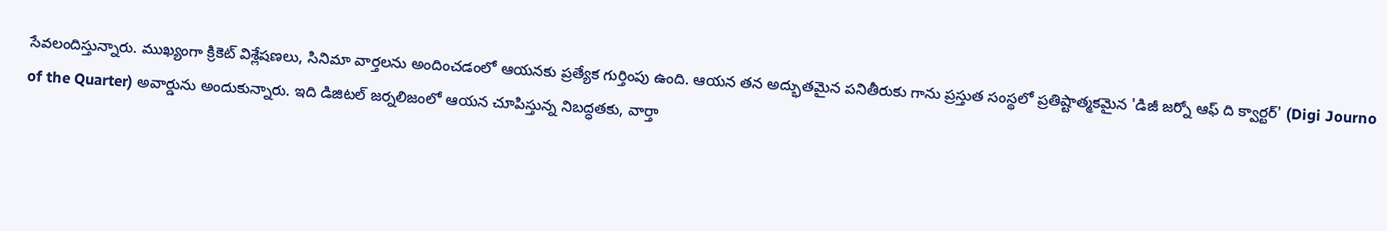సేవలందిస్తున్నారు. ముఖ్యంగా క్రికెట్ విశ్లేషణలు, సినిమా వార్తలను అందించడంలో ఆయనకు ప్రత్యేక గుర్తింపు ఉంది. ఆయన తన అద్భుతమైన పనితీరుకు గాను ప్రస్తుత సంస్థలో ప్రతిష్టాత్మకమైన 'డిజీ జర్నో ఆఫ్ ది క్వార్టర్' (Digi Journo of the Quarter) అవార్డును అందుకున్నారు. ఇది డిజిటల్ జర్నలిజంలో ఆయన చూపిస్తున్న నిబద్ధతకు, వార్తా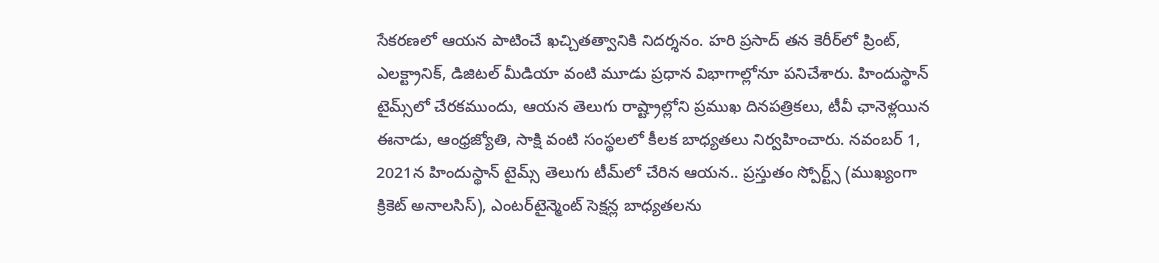సేకరణలో ఆయన పాటించే ఖచ్చితత్వానికి నిదర్శనం. హరి ప్రసాద్ తన కెరీర్‌లో ప్రింట్, ఎలక్ట్రానిక్, డిజిటల్ మీడియా వంటి మూడు ప్రధాన విభాగాల్లోనూ పనిచేశారు. హిందుస్థాన్ టైమ్స్‌లో చేరకముందు, ఆయన తెలుగు రాష్ట్రాల్లోని ప్రముఖ దినపత్రికలు, టీవీ ఛానెళ్లయిన ఈనాడు, ఆంధ్రజ్యోతి, సాక్షి వంటి సంస్థలలో కీలక బాధ్యతలు నిర్వహించారు. నవంబర్ 1, 2021న హిందుస్థాన్ టైమ్స్ తెలుగు టీమ్‌లో చేరిన ఆయన.. ప్రస్తుతం స్పోర్ట్స్ (ముఖ్యంగా క్రికెట్ అనాలసిస్), ఎంటర్‌టైన్మెంట్ సెక్షన్ల బాధ్యతలను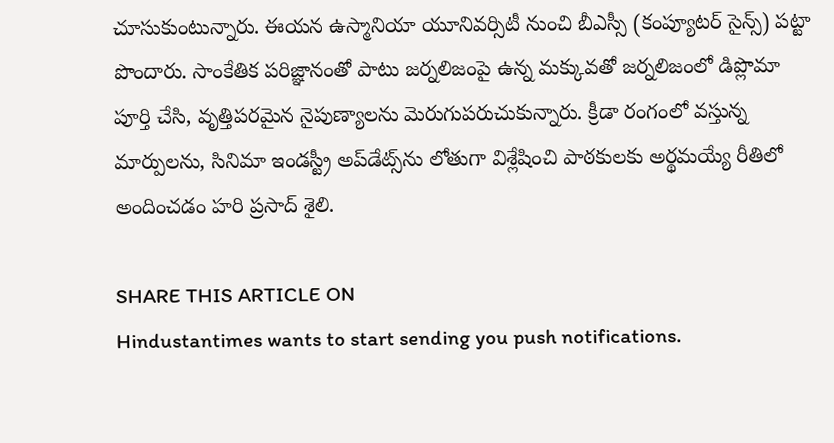చూసుకుంటున్నారు. ఈయన ఉస్మానియా యూనివర్సిటీ నుంచి బీఎస్సీ (కంప్యూటర్ సైన్స్) పట్టా పొందారు. సాంకేతిక పరిజ్ఞానంతో పాటు జర్నలిజంపై ఉన్న మక్కువతో జర్నలిజంలో డిప్లొమా పూర్తి చేసి, వృత్తిపరమైన నైపుణ్యాలను మెరుగుపరుచుకున్నారు. క్రీడా రంగంలో వస్తున్న మార్పులను, సినిమా ఇండస్ట్రీ అప్‌డేట్స్‌ను లోతుగా విశ్లేషించి పాఠకులకు అర్థమయ్యే రీతిలో అందించడం హరి ప్రసాద్ శైలి.

SHARE THIS ARTICLE ON
Hindustantimes wants to start sending you push notifications.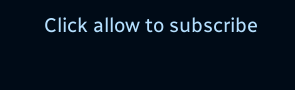Click allow to subscribe